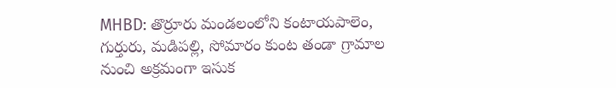MHBD: తొర్రూరు మండలంలోని కంటాయపాలెం, గుర్తురు, మడిపల్లి, సోమారం కుంట తండా గ్రామాల నుంచి అక్రమంగా ఇసుక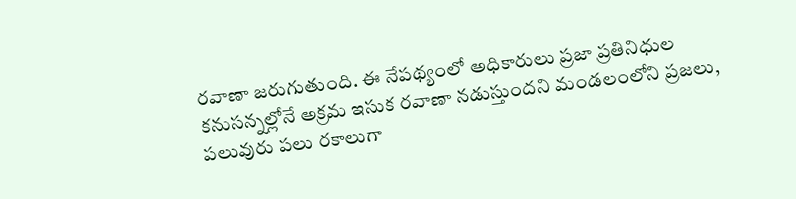రవాణా జరుగుతుంది. ఈ నేపథ్యంలో అధికారులు ప్రజా ప్రతినిధుల కనుసన్నల్లోనే అక్రమ ఇసుక రవాణా నడుస్తుందని మండలంలోని ప్రజలు, పలువురు పలు రకాలుగా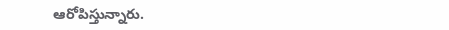ఆరోపిస్తున్నారు.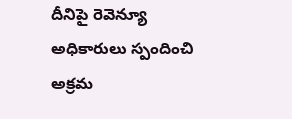దీనిపై రెవెన్యూ అధికారులు స్పందించి అక్రమ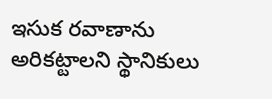ఇసుక రవాణాను అరికట్టాలని స్థానికులు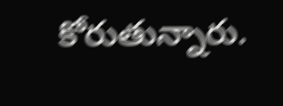కోరుతున్నారు.